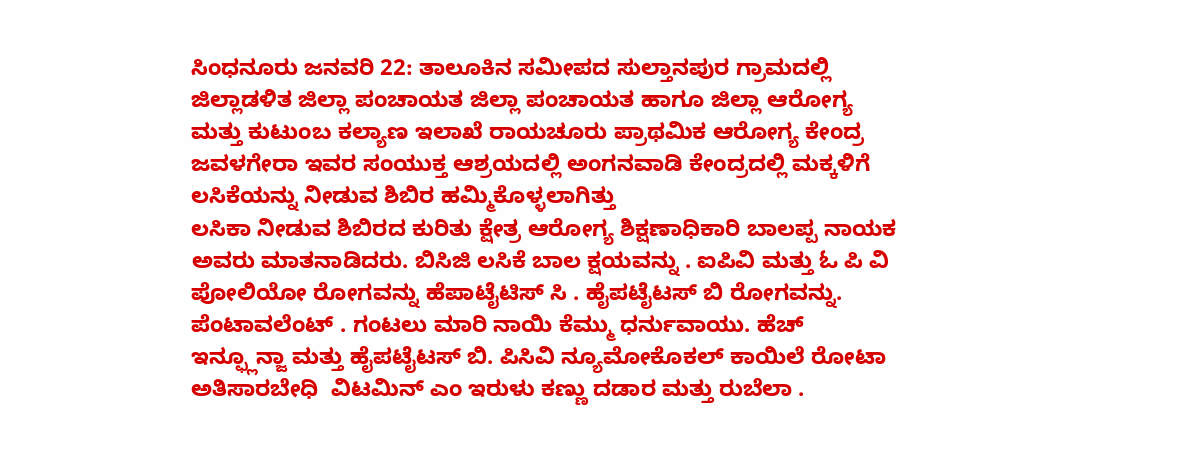ಸಿಂಧನೂರು ಜನವರಿ 22: ತಾಲೂಕಿನ ಸಮೀಪದ ಸುಲ್ತಾನಪುರ ಗ್ರಾಮದಲ್ಲಿ ಜಿಲ್ಲಾಡಳಿತ ಜಿಲ್ಲಾ ಪಂಚಾಯತ ಜಿಲ್ಲಾ ಪಂಚಾಯತ ಹಾಗೂ ಜಿಲ್ಲಾ ಆರೋಗ್ಯ ಮತ್ತು ಕುಟುಂಬ ಕಲ್ಯಾಣ ಇಲಾಖೆ ರಾಯಚೂರು ಪ್ರಾಥಮಿಕ ಆರೋಗ್ಯ ಕೇಂದ್ರ ಜವಳಗೇರಾ ಇವರ ಸಂಯುಕ್ತ ಆಶ್ರಯದಲ್ಲಿ ಅಂಗನವಾಡಿ ಕೇಂದ್ರದಲ್ಲಿ ಮಕ್ಕಳಿಗೆ ಲಸಿಕೆಯನ್ನು ನೀಡುವ ಶಿಬಿರ ಹಮ್ಮಿಕೊಳ್ಳಲಾಗಿತ್ತು
ಲಸಿಕಾ ನೀಡುವ ಶಿಬಿರದ ಕುರಿತು ಕ್ಷೇತ್ರ ಆರೋಗ್ಯ ಶಿಕ್ಷಣಾಧಿಕಾರಿ ಬಾಲಪ್ಪ ನಾಯಕ ಅವರು ಮಾತನಾಡಿದರು. ಬಿ‌ಸಿ‌ಜಿ ಲಸಿಕೆ ಬಾಲ ಕ್ಷಯವನ್ನು . ಐಪಿವಿ ಮತ್ತು ಓ ಪಿ ವಿ ಪೋಲಿಯೋ ರೋಗವನ್ನು ಹೆಪಾಟೈಟಿಸ್ ಸಿ . ಹೈಪಟೈಟಸ್ ಬಿ ರೋಗವನ್ನು. ಪೆಂಟಾವಲೆಂಟ್ . ಗಂಟಲು ಮಾರಿ‌ ನಾಯಿ ಕೆಮ್ಮು ಧರ್ನುವಾಯು. ಹೆಚ್ ಇನ್ಫ್ಲೂನ್ಜಾ ಮತ್ತು ಹೈಪಟೈಟಸ್ ಬಿ. ಪಿಸಿವಿ ನ್ಯೂಮೋಕೊಕಲ್ ಕಾಯಿಲೆ‌ ರೋಟಾ ಅತಿಸಾರಬೇಧಿ ‌ ವಿಟಮಿನ್ ಎಂ ಇರುಳು ಕಣ್ಣು ‌ದಡಾರ ಮತ್ತು ರುಬೆಲಾ .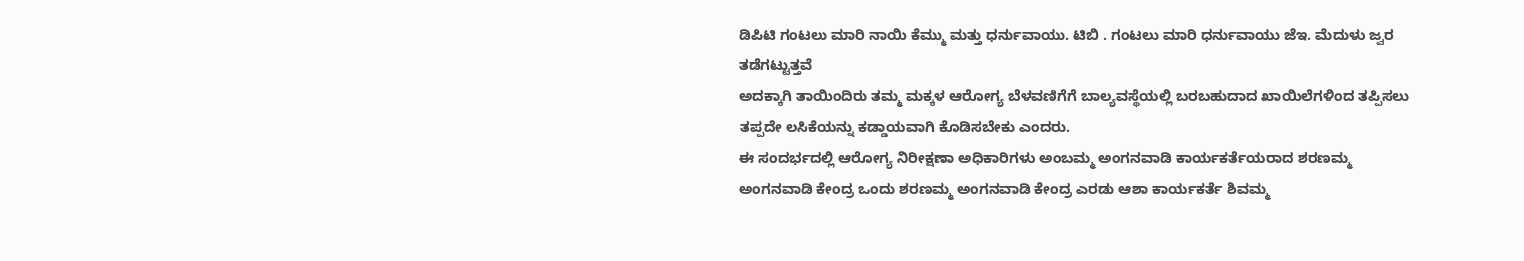ಡಿಪಿಟಿ ಗಂಟಲು ಮಾರಿ ನಾಯಿ ಕೆಮ್ಮು ಮತ್ತು ಧರ್ನುವಾಯು. ಟಿಬಿ . ಗಂಟಲು ಮಾರಿ ಧರ್ನುವಾಯು‌ ಜೆಇ. ಮೆದುಳು ಜ್ವರ ತಡೆಗಟ್ಟುತ್ತವೆ
ಅದಕ್ಕಾಗಿ ತಾಯಿಂದಿರು ತಮ್ಮ ಮಕ್ಕಳ ಆರೋಗ್ಯ ಬೆಳವಣಿಗೆಗೆ ಬಾಲ್ಯವಸ್ಥೆಯಲ್ಲಿ ಬರಬಹುದಾದ ಖಾಯಿಲೆಗಳಿಂದ ತಪ್ಪಿಸಲು ತಪ್ಪದೇ ಲಸಿಕೆಯನ್ನು ಕಡ್ಡಾಯವಾಗಿ ಕೊಡಿಸಬೇಕು ಎಂದರು.
ಈ ಸಂದರ್ಭದಲ್ಲಿ ಆರೋಗ್ಯ ನಿರೀಕ್ಷಣಾ ಅಧಿಕಾರಿಗಳು ಅಂಬಮ್ಮ ಅಂಗನವಾಡಿ ಕಾರ್ಯಕರ್ತೆಯರಾದ ಶರಣಮ್ಮ ಅಂಗನವಾಡಿ ಕೇಂದ್ರ ಒಂದು ಶರಣಮ್ಮ ಅಂಗನವಾಡಿ ಕೇಂದ್ರ ಎರಡು ಆಶಾ ಕಾರ್ಯಕರ್ತೆ ಶಿವಮ್ಮ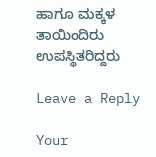ಹಾಗೂ ಮಕ್ಕಳ ತಾಯಿಂದಿರು ಉಪಸ್ಥಿತರಿದ್ದರು

Leave a Reply

Your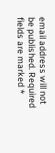email address will not be published. Required fields are marked *